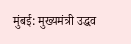मुंबई: मुख्यमंत्री उद्धव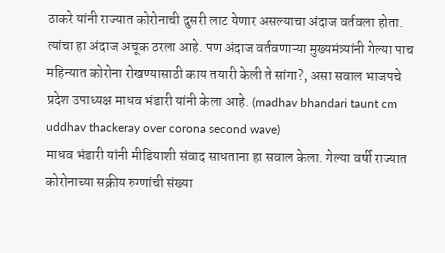ठाकरे यांनी राज्यात कोरोनाची दुसरी लाट येणार असल्याचा अंदाज वर्तवला होता. त्यांचा हा अंदाज अचूक ठरला आहे. पण अंदाज वर्तवणाऱ्या मुख्यमंत्र्यांनी गेल्या पाच महिन्यात कोरोना रोखण्यासाठी काय तयारी केली ते सांगा?, असा सवाल भाजपचे प्रदेश उपाध्यक्ष माधव भंडारी यांनी केला आहे. (madhav bhandari taunt cm uddhav thackeray over corona second wave)
माधव भंडारी यांनी मीडियाशी संवाद साधताना हा सवाल केला. गेल्या वर्षी राज्यात कोरोनाच्या सक्रीय रुग्णांची संख्या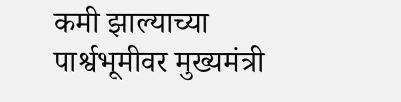कमी झाल्याच्या पार्श्वभूमीवर मुख्यमंत्री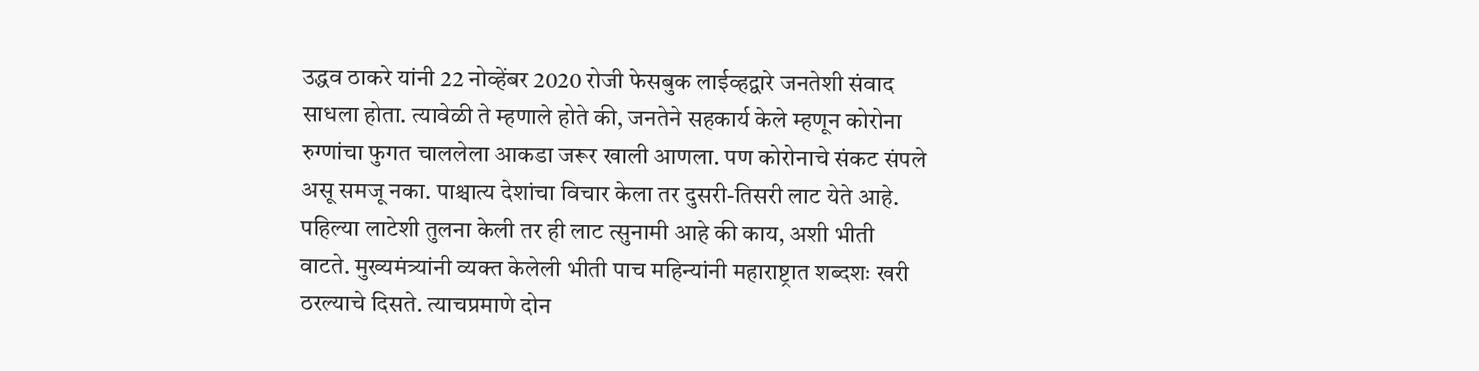उद्धव ठाकरे यांनी 22 नोव्हेंबर 2020 रोजी फेसबुक लाईव्हद्वारे जनतेशी संवाद साधला होता. त्यावेळी ते म्हणाले होते की, जनतेने सहकार्य केले म्हणून कोरोना रुग्णांचा फुगत चाललेला आकडा जरूर खाली आणला. पण कोरोनाचे संकट संपले असू समजू नका. पाश्चात्य देशांचा विचार केला तर दुसरी-तिसरी लाट येते आहे. पहिल्या लाटेशी तुलना केली तर ही लाट त्सुनामी आहे की काय, अशी भीती वाटते. मुख्यमंत्र्यांनी व्यक्त केलेली भीती पाच महिन्यांनी महाराष्ट्रात शब्दशः खरी ठरल्याचे दिसते. त्याचप्रमाणे दोन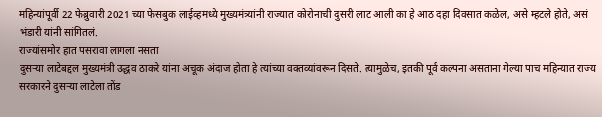महिन्यांपूर्वी 22 फेब्रुवारी 2021 च्या फेसबुक लाईव्हमध्ये मुख्यमंत्र्यांनी राज्यात कोरोनाची दुसरी लाट आली का हे आठ दहा दिवसात कळेल, असे म्हटले होते, असं भंडारी यांनी सांगितलं.
राज्यांसमोर हात पसरावा लागला नसता
दुसऱ्या लाटेबद्दल मुख्यमंत्री उद्धव ठाकरे यांना अचूक अंदाज होता हे त्यांच्या वक्तव्यांवरून दिसते. त्यामुळेच, इतकी पूर्व कल्पना असताना गेल्या पाच महिन्यात राज्य सरकारने दुसऱ्या लाटेला तोंड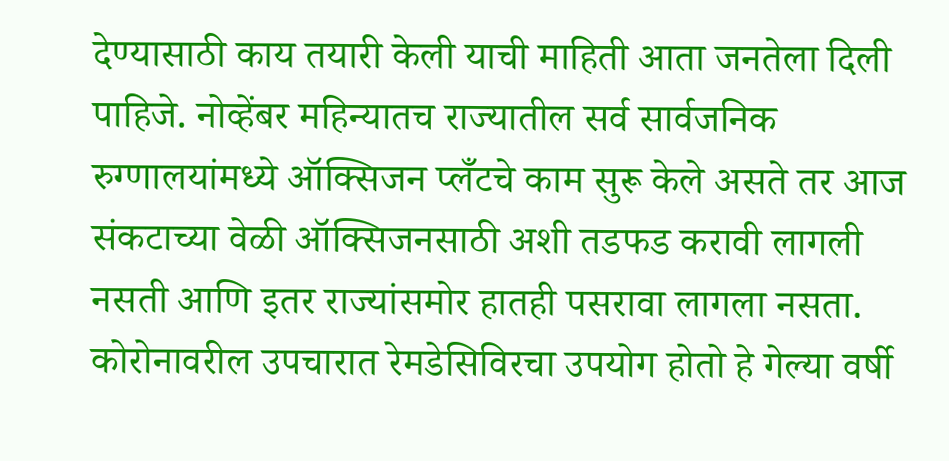देण्यासाठी काय तयारी केली याची माहिती आता जनतेला दिली पाहिजे. नोव्हेंबर महिन्यातच राज्यातील सर्व सार्वजनिक रुग्णालयांमध्ये ऑक्सिजन प्लँटचे काम सुरू केले असते तर आज संकटाच्या वेळी ऑक्सिजनसाठी अशी तडफड करावी लागली नसती आणि इतर राज्यांसमोर हातही पसरावा लागला नसता. कोरोनावरील उपचारात रेमडेसिविरचा उपयोग होतो हे गेल्या वर्षी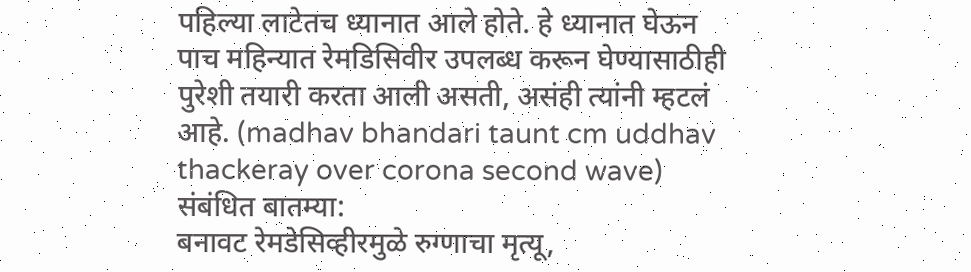पहिल्या लाटेतच ध्यानात आले होते. हे ध्यानात घेऊन पाच महिन्यात रेमडिसिवीर उपलब्ध करून घेण्यासाठीही पुरेशी तयारी करता आली असती, असंही त्यांनी म्हटलं आहे. (madhav bhandari taunt cm uddhav thackeray over corona second wave)
संबंधित बातम्या:
बनावट रेमडेसिव्हीरमुळे रुग्णाचा मृत्यू,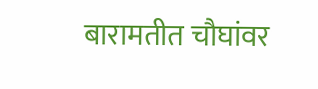बारामतीत चौघांवर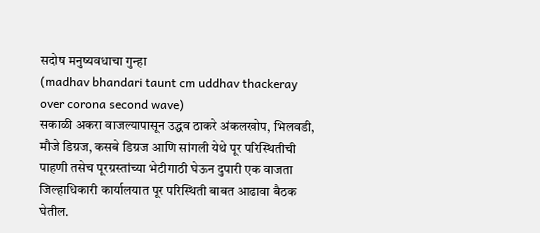सदोष मनुष्यवधाचा गुन्हा
(madhav bhandari taunt cm uddhav thackeray over corona second wave)
सकाळी अकरा वाजल्यापासून उद्धव ठाकरे अंकलखोप, भिलवडी, मौजे डिग्रज, कसबे डिग्रज आणि सांगली येथे पूर परिस्थितीची पाहणी तसेच पूरग्रस्तांच्या भेटीगाठी घेऊन दुपारी एक वाजता जिल्हाधिकारी कार्यालयात पूर परिस्थिती बाबत आढावा बैठक घेतील.